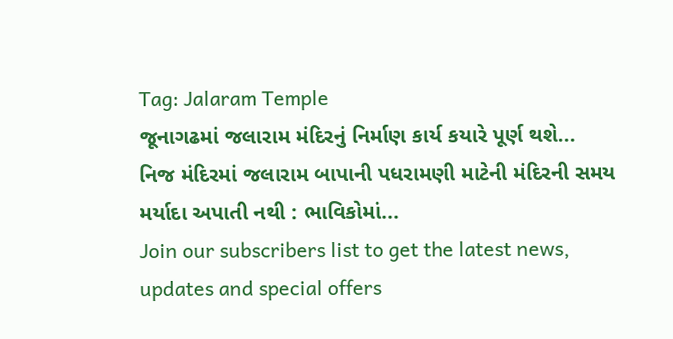Tag: Jalaram Temple
જૂનાગઢમાં જલારામ મંદિરનું નિર્માણ કાર્ય કયારે પૂર્ણ થશે...
નિજ મંદિરમાં જલારામ બાપાની પધરામણી માટેની મંદિરની સમય મર્યાદા અપાતી નથી : ભાવિકોમાં...
Join our subscribers list to get the latest news, updates and special offers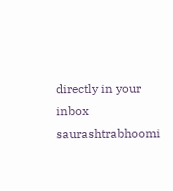directly in your inbox
saurashtrabhoomi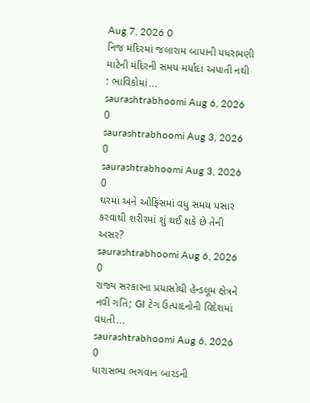Aug 7, 2026 0
નિજ મંદિરમાં જલારામ બાપાની પધરામણી માટેની મંદિરની સમય મર્યાદા અપાતી નથી : ભાવિકોમાં...
saurashtrabhoomi Aug 6, 2026 0
saurashtrabhoomi Aug 3, 2026 0
saurashtrabhoomi Aug 3, 2026 0
ઘરમાં અને ઓફિસમાં વધુ સમય પસાર કરવાથી શરીરમાં શું થઈ શકે છે તેની અસર?
saurashtrabhoomi Aug 6, 2026 0
રાજ્ય સરકારના પ્રયાસોથી હેન્ડલૂમ ક્ષેત્રને નવી ગતિ; GI ટેગ ઉત્પાદનોની વિદેશમાં વધતી...
saurashtrabhoomi Aug 6, 2026 0
ધારાસભ્ય ભગવાન બારડની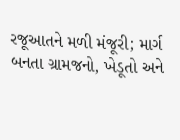રજૂઆતને મળી મંજૂરી; માર્ગ બનતા ગ્રામજનો, ખેડૂતો અને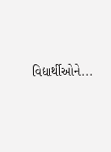વિદ્યાર્થીઓને...